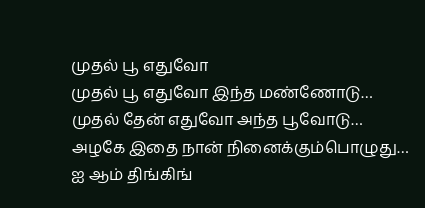முதல் பூ எதுவோ
முதல் பூ எதுவோ இந்த மண்ணோடு…
முதல் தேன் எதுவோ அந்த பூவோடு…
அழகே இதை நான் நினைக்கும்பொழுது…
ஐ ஆம் திங்கிங்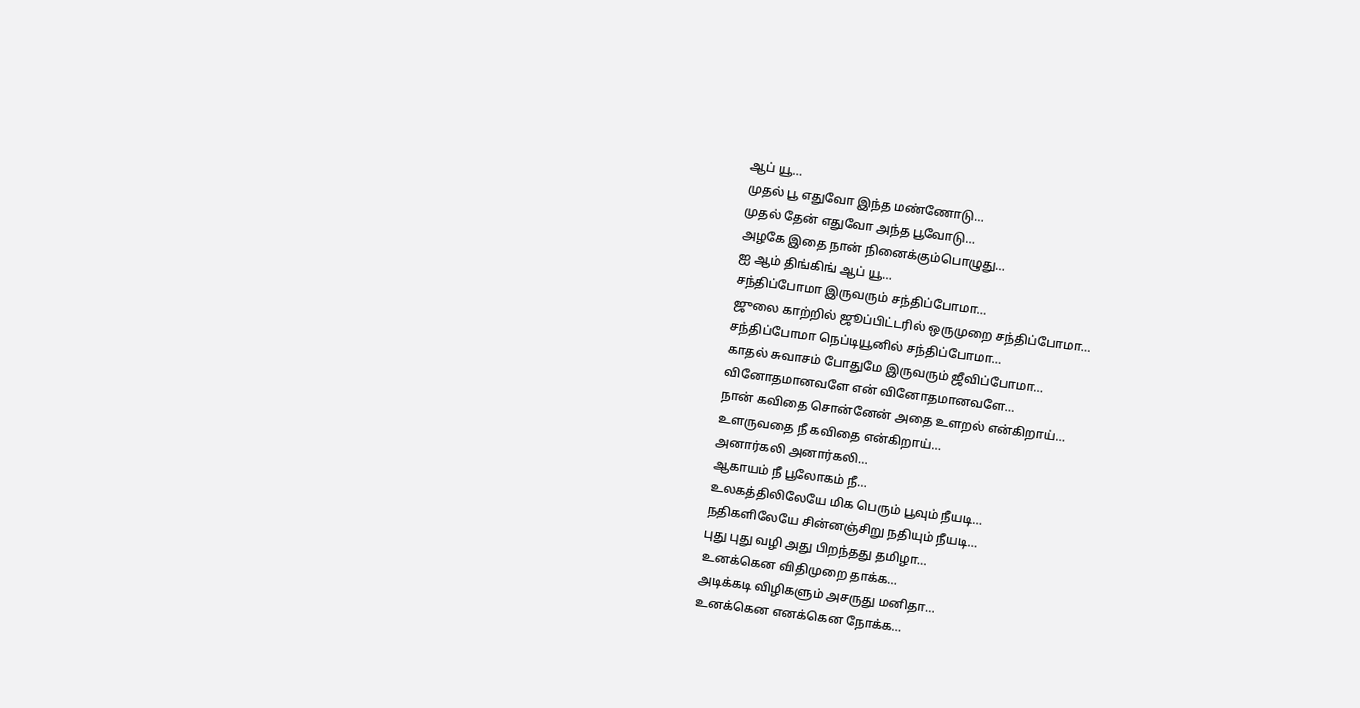ஆப் யூ…
முதல் பூ எதுவோ இந்த மண்ணோடு…
முதல் தேன் எதுவோ அந்த பூவோடு…
அழகே இதை நான் நினைக்கும்பொழுது…
ஐ ஆம் திங்கிங் ஆப் யூ…
சந்திப்போமா இருவரும் சந்திப்போமா…
ஜுலை காற்றில் ஜூப்பிட்டரில் ஒருமுறை சந்திப்போமா…
சந்திப்போமா நெப்டியூனில் சந்திப்போமா…
காதல் சுவாசம் போதுமே இருவரும் ஜீவிப்போமா…
வினோதமானவளே என் வினோதமானவளே…
நான் கவிதை சொன்னேன் அதை உளறல் என்கிறாய்…
உளருவதை நீ கவிதை என்கிறாய்…
அனார்கலி அனார்கலி…
ஆகாயம் நீ பூலோகம் நீ…
உலகத்திலிலேயே மிக பெரும் பூவும் நீயடி…
நதிகளிலேயே சின்னஞ்சிறு நதியும் நீயடி…
புது புது வழி அது பிறந்தது தமிழா…
உனக்கென விதிமுறை தாக்க…
அடிக்கடி விழிகளும் அசருது மனிதா…
உனக்கென எனக்கென நோக்க…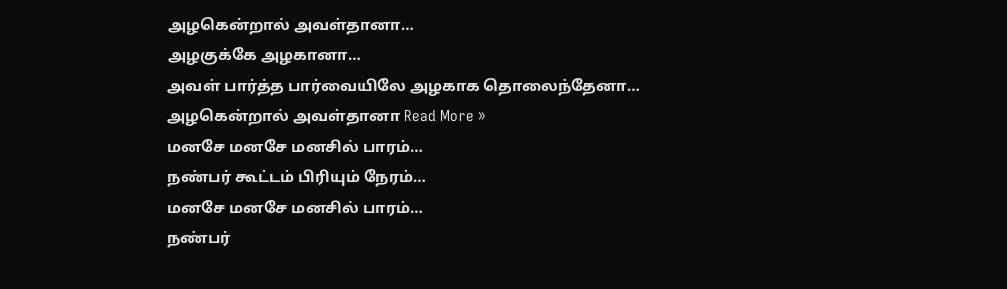அழகென்றால் அவள்தானா…
அழகுக்கே அழகானா…
அவள் பார்த்த பார்வையிலே அழகாக தொலைந்தேனா…
அழகென்றால் அவள்தானா Read More »
மனசே மனசே மனசில் பாரம்…
நண்பர் கூட்டம் பிரியும் நேரம்…
மனசே மனசே மனசில் பாரம்…
நண்பர்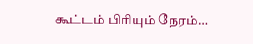கூட்டம் பிரியும் நேரம்…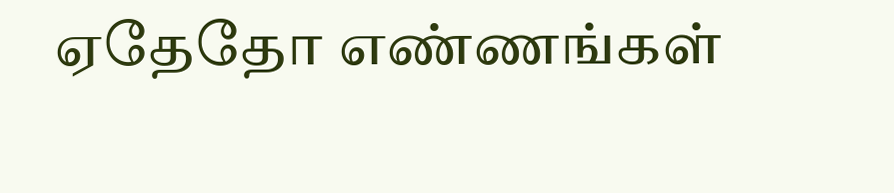ஏதேதோ எண்ணங்கள்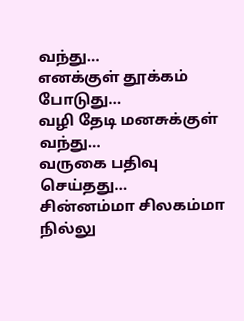வந்து…
எனக்குள் தூக்கம் போடுது…
வழி தேடி மனசுக்குள் வந்து…
வருகை பதிவு செய்தது…
சின்னம்மா சிலகம்மா நில்லு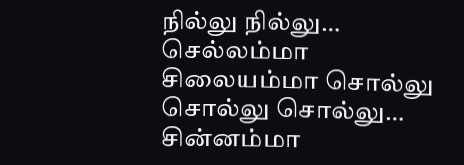நில்லு நில்லு…
செல்லம்மா சிலையம்மா சொல்லு சொல்லு சொல்லு…
சின்னம்மா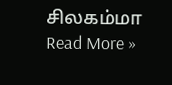சிலகம்மா Read More »